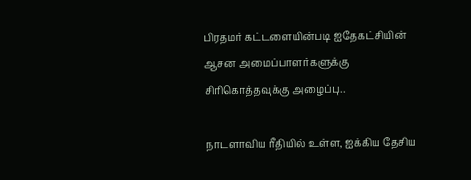பிரதமர் கட்டளையின்படி ஐதேகட்சியின் ஆசன அமைப்பாளர்களுக்கு சிரிகொத்தவுக்கு அழைப்பு..

நாடளாவிய ரீதியில் உள்ள, ஐக்கிய தேசிய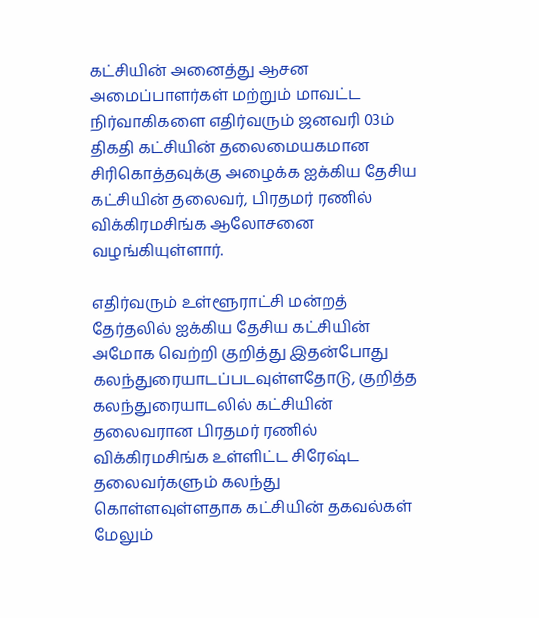கட்சியின் அனைத்து ஆசன அமைப்பாளர்கள் மற்றும் மாவட்ட நிர்வாகிகளை எதிர்வரும் ஜனவரி 03ம் திகதி கட்சியின் தலைமையகமான சிரிகொத்தவுக்கு அழைக்க ஐக்கிய தேசிய கட்சியின் தலைவர், பிரதமர் ரணில் விக்கிரமசிங்க ஆலோசனை வழங்கியுள்ளார்.

எதிர்வரும் உள்ளூராட்சி மன்றத் தேர்தலில் ஐக்கிய தேசிய கட்சியின் அமோக வெற்றி குறித்து இதன்போது கலந்துரையாடப்படவுள்ளதோடு, குறித்த கலந்துரையாடலில் கட்சியின் தலைவரான பிரதமர் ரணில் விக்கிரமசிங்க உள்ளிட்ட சிரேஷ்ட தலைவர்களும் கலந்து கொள்ளவுள்ளதாக கட்சியின் தகவல்கள் மேலும்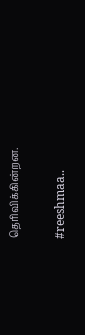தெரிவிக்கின்றன.

#reeshmaa..